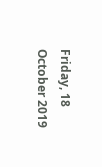Friday, 18 October 2019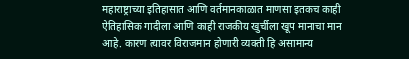महाराष्ट्राच्या इतिहासात आणि वर्तमानकाळात माणसा इतकच काही ऐतिहासिक गादीला आणि काही राजकीय खुर्चीला खूप मानाचा मान आहे. कारण त्यावर विराजमान होणारी व्यक्ती हि असामान्य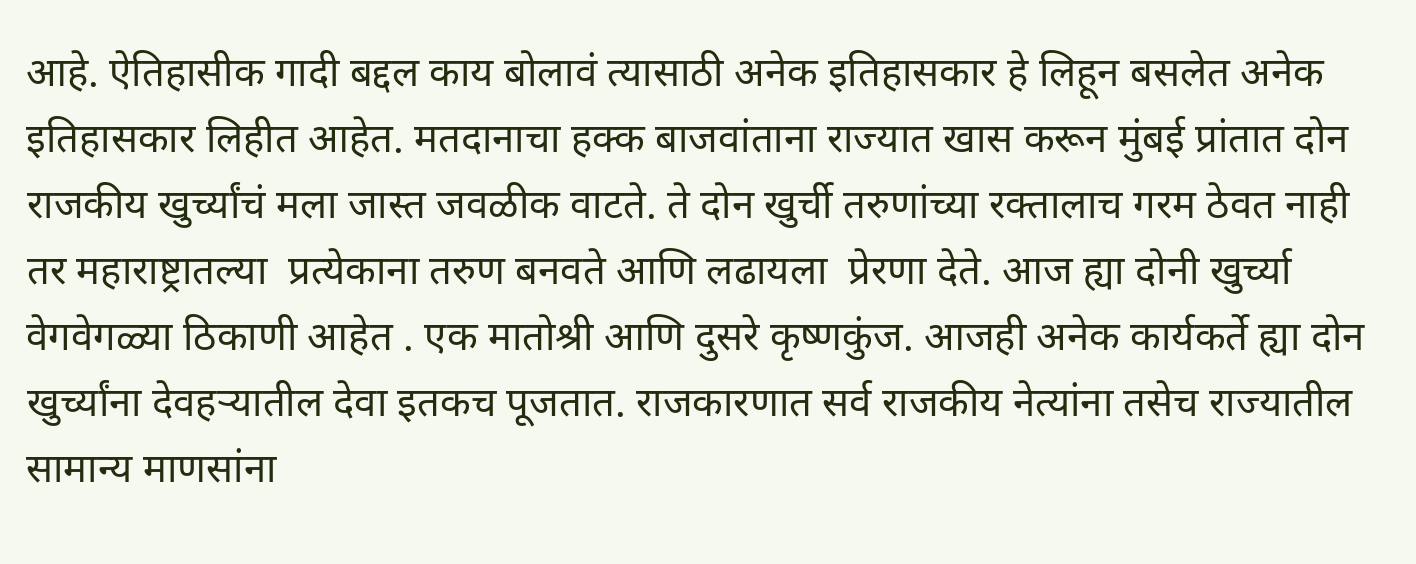आहे. ऐतिहासीक गादी बद्दल काय बोलावं त्यासाठी अनेक इतिहासकार हे लिहून बसलेत अनेक इतिहासकार लिहीत आहेत. मतदानाचा हक्क बाजवांताना राज्यात खास करून मुंबई प्रांतात दोन राजकीय खुर्च्यांचं मला जास्त जवळीक वाटते. ते दोन खुर्ची तरुणांच्या रक्तालाच गरम ठेवत नाही तर महाराष्ट्रातल्या  प्रत्येकाना तरुण बनवते आणि लढायला  प्रेरणा देते. आज ह्या दोनी खुर्च्या वेगवेगळ्या ठिकाणी आहेत . एक मातोश्री आणि दुसरे कृष्णकुंज. आजही अनेक कार्यकर्ते ह्या दोन खुर्च्यांना देवहऱ्यातील देवा इतकच पूजतात. राजकारणात सर्व राजकीय नेत्यांना तसेच राज्यातील सामान्य माणसांना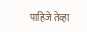पाहिजे तेव्हा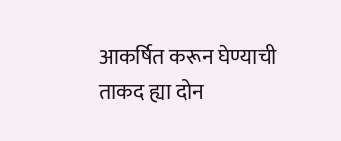आकर्षित करून घेण्याची ताकद ह्या दोन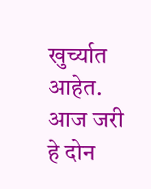खुर्च्यात आहेत. आज जरी हे दोन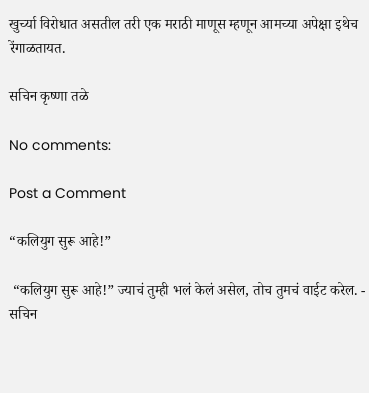खुर्च्या विरोधात असतील तरी एक मराठी माणूस म्हणून आमच्या अपेक्षा इथेच रेंगाळतायत.

सचिन कृष्णा तळे

No comments:

Post a Comment

“कलियुग सुरू आहे!”

 “कलियुग सुरू आहे!” ज्याचं तुम्ही भलं केलं असेल, तोच तुमचं वाईट करेल. - सचिन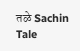तळे Sachin Tale